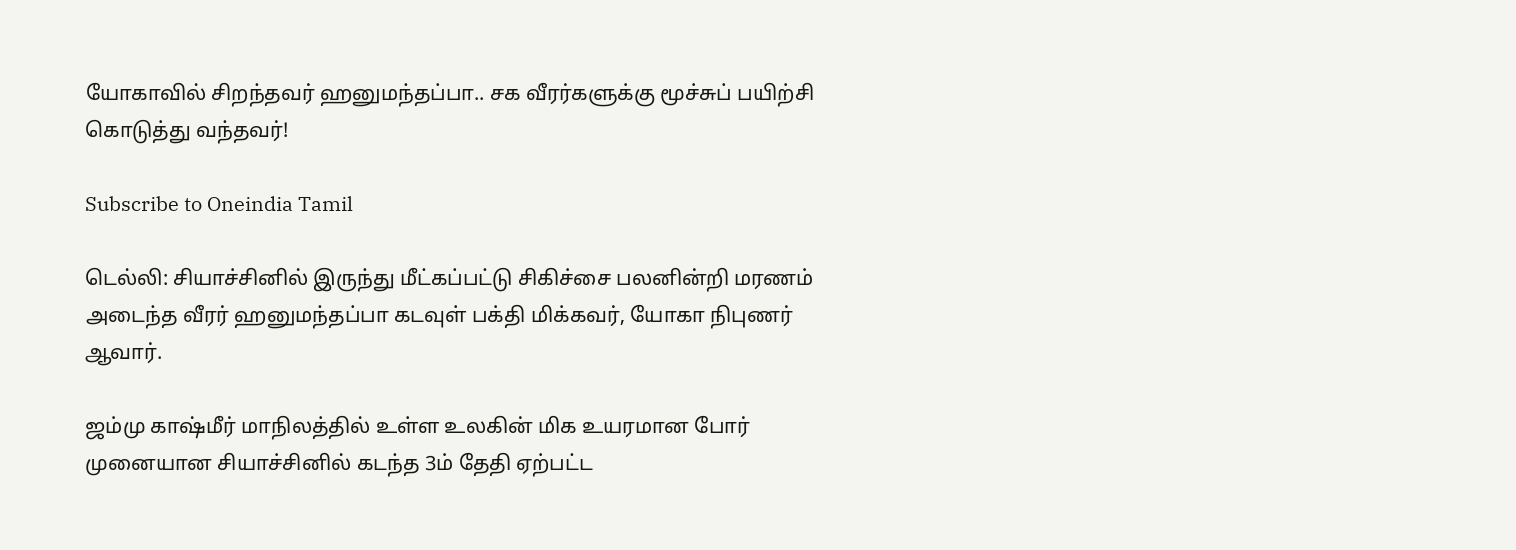யோகாவில் சிறந்தவர் ஹனுமந்தப்பா.. சக வீரர்களுக்கு மூச்சுப் பயிற்சி கொடுத்து வந்தவர்!

Subscribe to Oneindia Tamil

டெல்லி: சியாச்சினில் இருந்து மீட்கப்பட்டு சிகிச்சை பலனின்றி மரணம் அடைந்த வீரர் ஹனுமந்தப்பா கடவுள் பக்தி மிக்கவர், யோகா நிபுணர் ஆவார்.

ஜம்மு காஷ்மீர் மாநிலத்தில் உள்ள உலகின் மிக உயரமான போர் முனையான சியாச்சினில் கடந்த 3ம் தேதி ஏற்பட்ட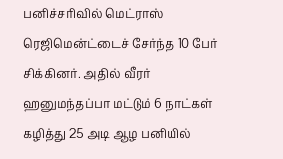பனிச்சரிவில் மெட்ராஸ் ரெஜிமென்ட்டைச் சேர்ந்த 10 பேர் சிக்கினர். அதில் வீரர் ஹனுமந்தப்பா மட்டும் 6 நாட்கள் கழித்து 25 அடி ஆழ பனியில்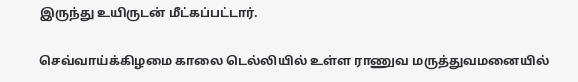இருந்து உயிருடன் மீட்கப்பட்டார்.

செவ்வாய்க்கிழமை காலை டெல்லியில் உள்ள ராணுவ மருத்துவமனையில்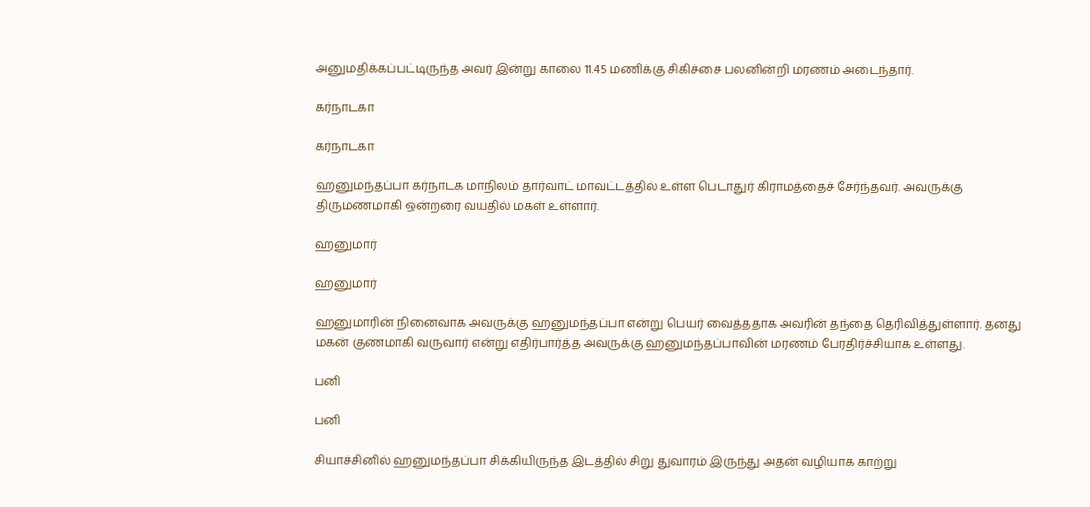அனுமதிக்கப்பட்டிருந்த அவர் இன்று காலை 11.45 மணிக்கு சிகிச்சை பலனின்றி மரணம் அடைந்தார்.

கர்நாடகா

கர்நாடகா

ஹனுமந்தப்பா கர்நாடக மாநிலம் தார்வாட் மாவட்டத்தில் உள்ள பெடாதுர் கிராமத்தைச் சேர்ந்தவர். அவருக்கு திருமணமாகி ஒன்றரை வயதில் மகள் உள்ளார்.

ஹனுமார்

ஹனுமார்

ஹனுமாரின் நினைவாக அவருக்கு ஹனுமந்தப்பா என்று பெயர் வைத்ததாக அவரின் தந்தை தெரிவித்துள்ளார். தனது மகன் குணமாகி வருவார் என்று எதிர்பார்த்த அவருக்கு ஹனுமந்தப்பாவின் மரணம் பேரதிர்ச்சியாக உள்ளது.

பனி

பனி

சியாச்சினில் ஹனுமந்தப்பா சிக்கியிருந்த இடத்தில் சிறு துவாரம் இருந்து அதன் வழியாக காற்று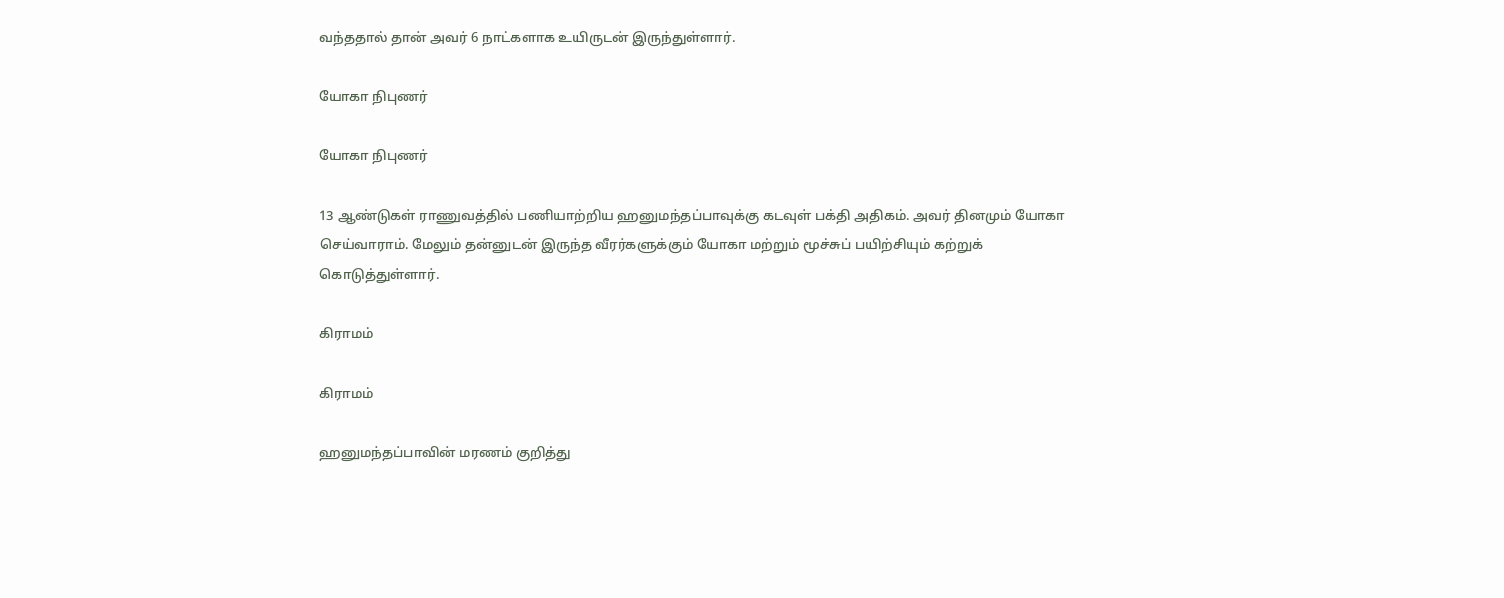வந்ததால் தான் அவர் 6 நாட்களாக உயிருடன் இருந்துள்ளார்.

யோகா நிபுணர்

யோகா நிபுணர்

13 ஆண்டுகள் ராணுவத்தில் பணியாற்றிய ஹனுமந்தப்பாவுக்கு கடவுள் பக்தி அதிகம். அவர் தினமும் யோகா செய்வாராம். மேலும் தன்னுடன் இருந்த வீரர்களுக்கும் யோகா மற்றும் மூச்சுப் பயிற்சியும் கற்றுக் கொடுத்துள்ளார்.

கிராமம்

கிராமம்

ஹனுமந்தப்பாவின் மரணம் குறித்து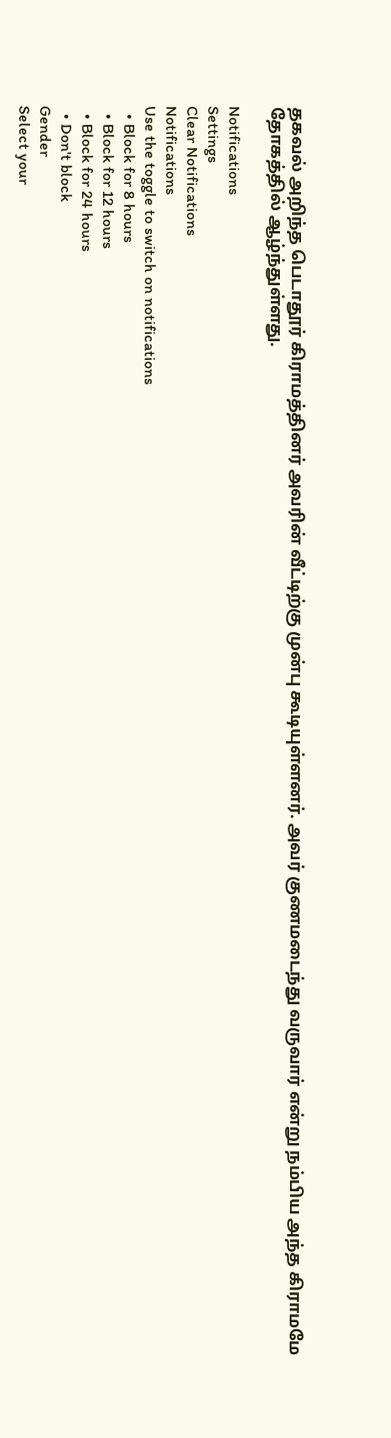தகவல் அறிந்த பெடாதூர் கிராமத்தினர் அவரின் வீட்டிற்கு முன்பு கூடியுள்ளனர். அவர் குணமடைந்து வருவார் என்று நம்பிய அந்த கிராமமே தோகத்தில் ஆழ்ந்துள்ளது.

Notifications
Settings
Clear Notifications
Notifications
Use the toggle to switch on notifications
  • Block for 8 hours
  • Block for 12 hours
  • Block for 24 hours
  • Don't block
Gender
Select your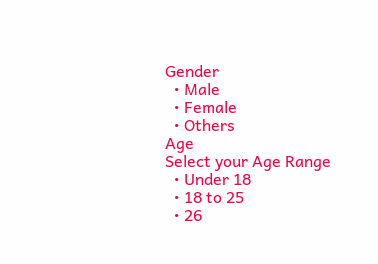Gender
  • Male
  • Female
  • Others
Age
Select your Age Range
  • Under 18
  • 18 to 25
  • 26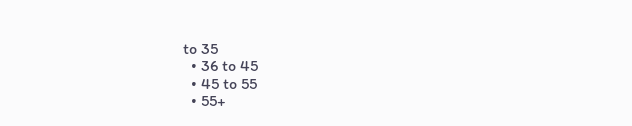to 35
  • 36 to 45
  • 45 to 55
  • 55+